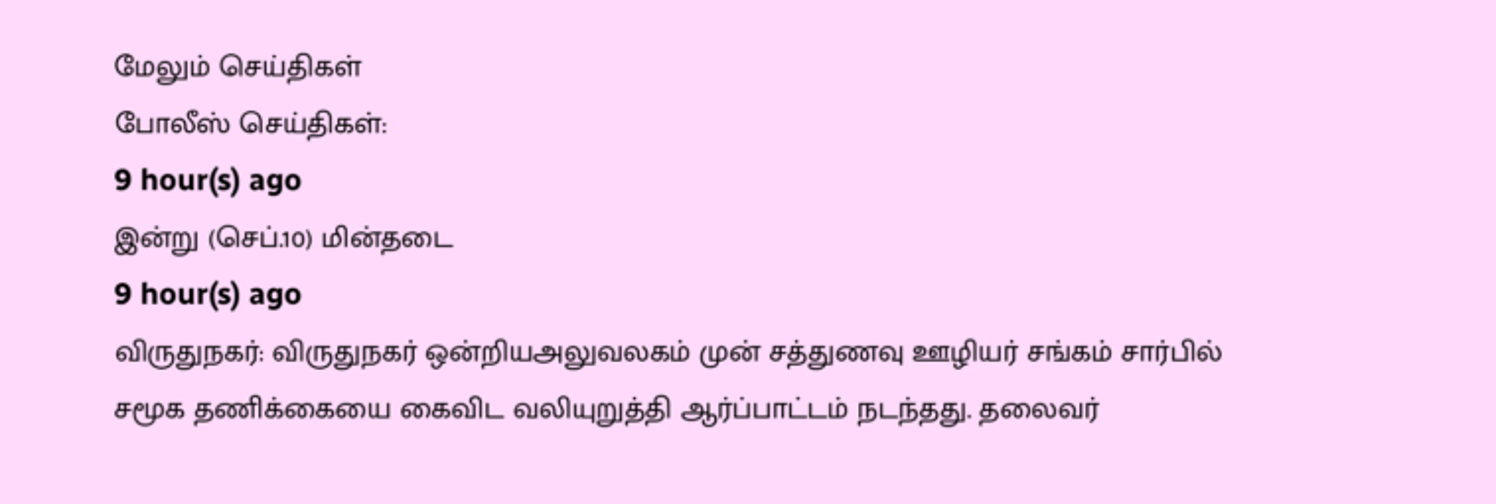மேலும் செய்திகள்
போலீஸ் செய்திகள்:
9 hour(s) ago
இன்று (செப்.10) மின்தடை
9 hour(s) ago
விருதுநகர்: விருதுநகர் ஒன்றியஅலுவலகம் முன் சத்துணவு ஊழியர் சங்கம் சார்பில் சமூக தணிக்கையை கைவிட வலியுறுத்தி ஆர்ப்பாட்டம் நடந்தது. தலைவர்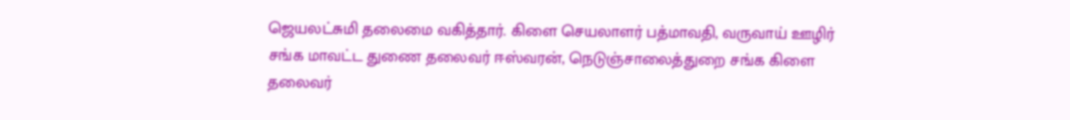ஜெயலட்சுமி தலைமை வகித்தார். கிளை செயலாளர் பத்மாவதி, வருவாய் ஊழிர் சங்க மாவட்ட துணை தலைவர் ஈஸ்வரன், நெடுஞ்சாலைத்துறை சங்க கிளை தலைவர்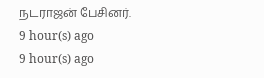நடராஜன் பேசினர்.
9 hour(s) ago
9 hour(s) ago